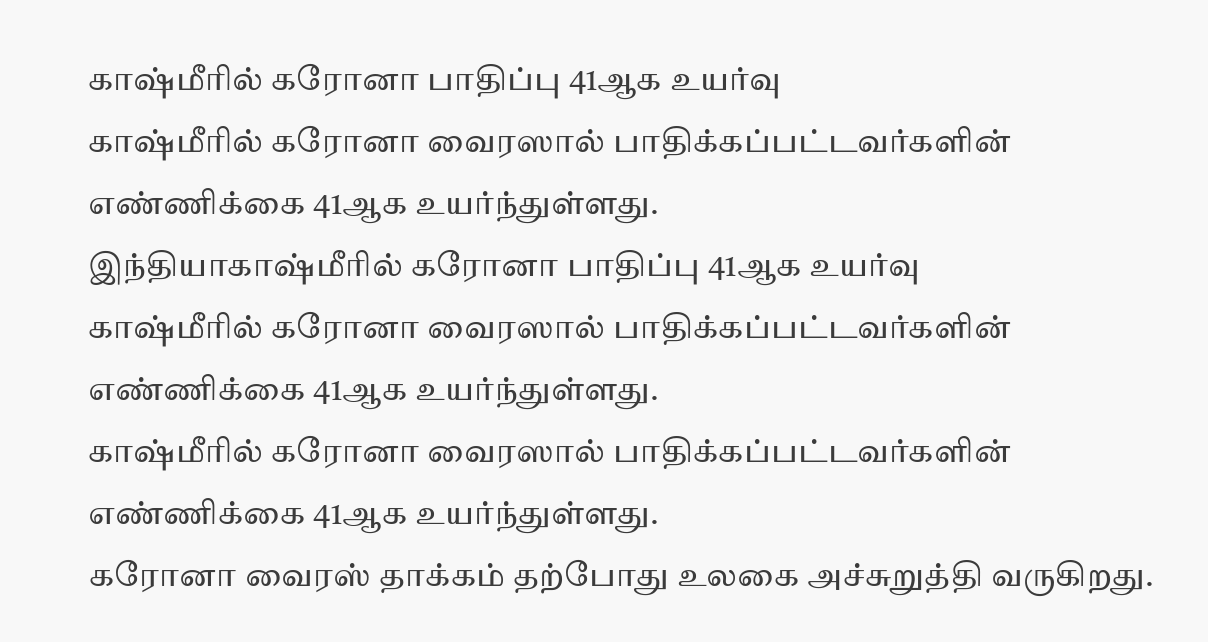காஷ்மீரில் கரோனா பாதிப்பு 41ஆக உயர்வு
காஷ்மீரில் கரோனா வைரஸால் பாதிக்கப்பட்டவர்களின் எண்ணிக்கை 41ஆக உயர்ந்துள்ளது.
இந்தியாகாஷ்மீரில் கரோனா பாதிப்பு 41ஆக உயர்வு
காஷ்மீரில் கரோனா வைரஸால் பாதிக்கப்பட்டவர்களின் எண்ணிக்கை 41ஆக உயர்ந்துள்ளது.
காஷ்மீரில் கரோனா வைரஸால் பாதிக்கப்பட்டவர்களின் எண்ணிக்கை 41ஆக உயர்ந்துள்ளது.
கரோனா வைரஸ் தாக்கம் தற்போது உலகை அச்சுறுத்தி வருகிறது.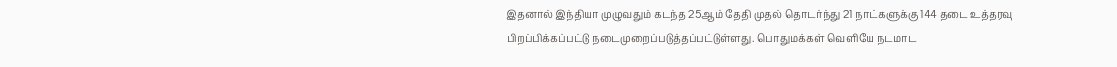இதனால் இந்தியா முழுவதும் கடந்த 25ஆம் தேதி முதல் தொடர்ந்து 21 நாட்களுக்கு 144 தடை உத்தரவு பிறப்பிக்கப்பட்டு நடைமுறைப்படுத்தப்பட்டுள்ளது. பொதுமக்கள் வெளியே நடமாட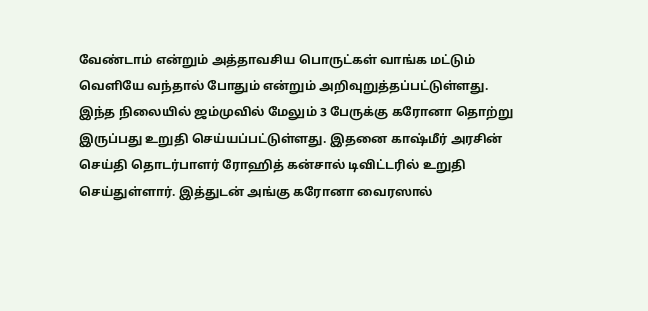வேண்டாம் என்றும் அத்தாவசிய பொருட்கள் வாங்க மட்டும்
வெளியே வந்தால் போதும் என்றும் அறிவுறுத்தப்பட்டுள்ளது.
இந்த நிலையில் ஜம்முவில் மேலும் 3 பேருக்கு கரோனா தொற்று இருப்பது உறுதி செய்யப்பட்டுள்ளது. இதனை காஷ்மீர் அரசின் செய்தி தொடர்பாளர் ரோஹித் கன்சால் டிவிட்டரில் உறுதி செய்துள்ளார். இத்துடன் அங்கு கரோனா வைரஸால்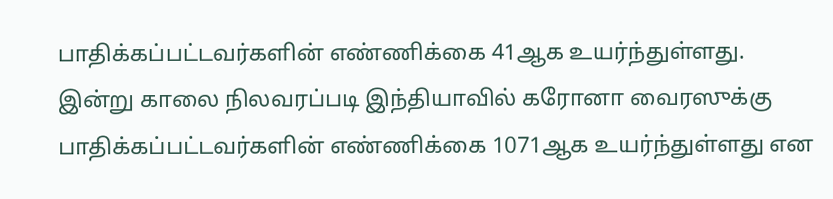பாதிக்கப்பட்டவர்களின் எண்ணிக்கை 41ஆக உயர்ந்துள்ளது.
இன்று காலை நிலவரப்படி இந்தியாவில் கரோனா வைரஸுக்கு பாதிக்கப்பட்டவர்களின் எண்ணிக்கை 1071ஆக உயர்ந்துள்ளது என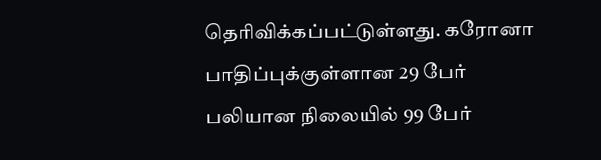தெரிவிக்கப்பட்டுள்ளது. கரோனா பாதிப்புக்குள்ளான 29 பேர் பலியான நிலையில் 99 பேர்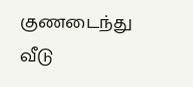குணடைந்து வீடு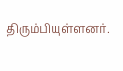திரும்பியுள்ளனர்.